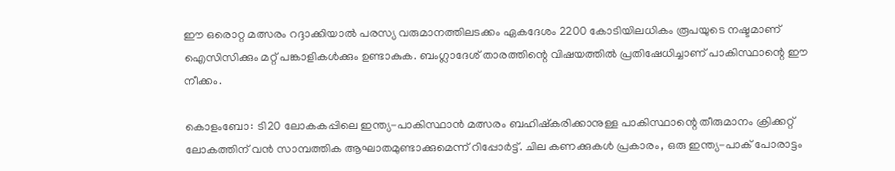ഈ ഒരൊറ്റ മത്സരം റദ്ദാക്കിയാല്‍ പരസ്യ വരുമാനത്തിലടക്കം ഏകദേശം 2200 കോടിയിലധികം രൂപയുടെ നഷ്ടമാണ് ഐസിസിക്കും മറ്റ് പങ്കാളികള്‍ക്കും ഉണ്ടാകുക. ബംഗ്ലാദേശ് താരത്തിന്റെ വിഷയത്തില്‍ പ്രതിഷേധിച്ചാണ് പാകിസ്ഥാന്റെ ഈ നീക്കം.

കൊളംബോ: ടി20 ലോകകപ്പിലെ ഇന്ത്യ-പാകിസ്ഥാന്‍ മത്സരം ബഹിഷ്‌കരിക്കാനുള്ള പാകിസ്ഥാന്റെ തീരുമാനം ക്രിക്കറ്റ് ലോകത്തിന് വന്‍ സാമ്പത്തിക ആഘാതമുണ്ടാക്കുമെന്ന് റിപ്പോര്‍ട്ട്. ചില കണക്കുകള്‍ പ്രകാരം, ഒരു ഇന്ത്യ-പാക് പോരാട്ടം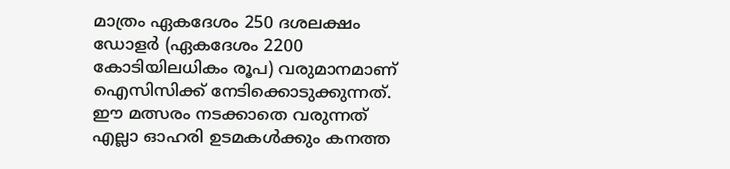മാത്രം ഏകദേശം 250 ദശലക്ഷം ഡോളര്‍ (ഏകദേശം 2200 കോടിയിലധികം രൂപ) വരുമാനമാണ് ഐസിസിക്ക് നേടിക്കൊടുക്കുന്നത്. ഈ മത്സരം നടക്കാതെ വരുന്നത് എല്ലാ ഓഹരി ഉടമകള്‍ക്കും കനത്ത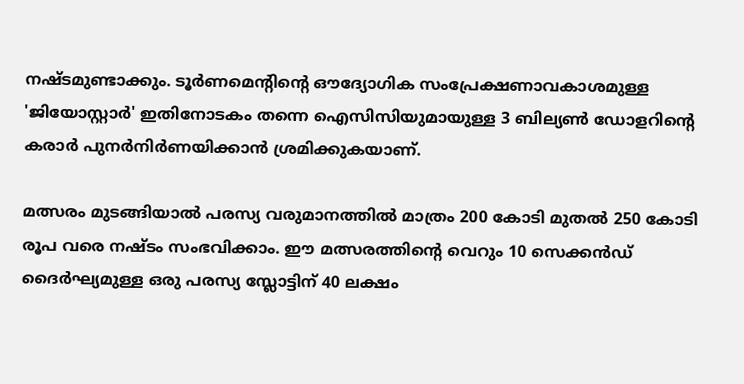നഷ്ടമുണ്ടാക്കും. ടൂര്‍ണമെന്റിന്റെ ഔദ്യോഗിക സംപ്രേക്ഷണാവകാശമുള്ള 'ജിയോസ്റ്റാര്‍' ഇതിനോടകം തന്നെ ഐസിസിയുമായുള്ള 3 ബില്യണ്‍ ഡോളറിന്റെ കരാര്‍ പുനര്‍നിര്‍ണയിക്കാന്‍ ശ്രമിക്കുകയാണ്.

മത്സരം മുടങ്ങിയാല്‍ പരസ്യ വരുമാനത്തില്‍ മാത്രം 200 കോടി മുതല്‍ 250 കോടി രൂപ വരെ നഷ്ടം സംഭവിക്കാം. ഈ മത്സരത്തിന്റെ വെറും 10 സെക്കന്‍ഡ് ദൈര്‍ഘ്യമുള്ള ഒരു പരസ്യ സ്ലോട്ടിന് 40 ലക്ഷം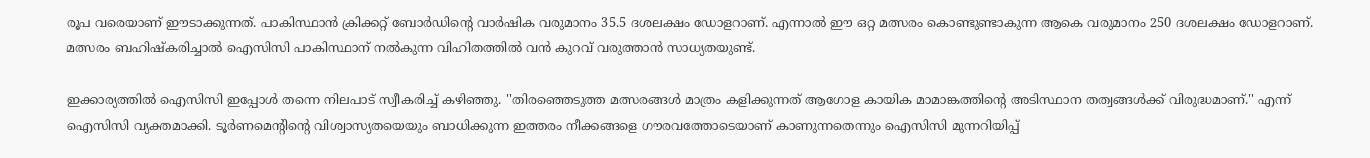രൂപ വരെയാണ് ഈടാക്കുന്നത്. പാകിസ്ഥാന്‍ ക്രിക്കറ്റ് ബോര്‍ഡിന്റെ വാര്‍ഷിക വരുമാനം 35.5 ദശലക്ഷം ഡോളറാണ്. എന്നാല്‍ ഈ ഒറ്റ മത്സരം കൊണ്ടുണ്ടാകുന്ന ആകെ വരുമാനം 250 ദശലക്ഷം ഡോളറാണ്. മത്സരം ബഹിഷ്‌കരിച്ചാല്‍ ഐസിസി പാകിസ്ഥാന് നല്‍കുന്ന വിഹിതത്തില്‍ വന്‍ കുറവ് വരുത്താന്‍ സാധ്യതയുണ്ട്.

ഇക്കാര്യത്തില്‍ ഐസിസി ഇപ്പോള്‍ തന്നെ നിലപാട് സ്വീകരിച്ച് കഴിഞ്ഞു. ''തിരഞ്ഞെടുത്ത മത്സരങ്ങള്‍ മാത്രം കളിക്കുന്നത് ആഗോള കായിക മാമാങ്കത്തിന്റെ അടിസ്ഥാന തത്വങ്ങള്‍ക്ക് വിരുദ്ധമാണ്.'' എന്ന് ഐസിസി വ്യക്തമാക്കി. ടൂര്‍ണമെന്റിന്റെ വിശ്വാസ്യതയെയും ബാധിക്കുന്ന ഇത്തരം നീക്കങ്ങളെ ഗൗരവത്തോടെയാണ് കാണുന്നതെന്നും ഐസിസി മുന്നറിയിപ്പ്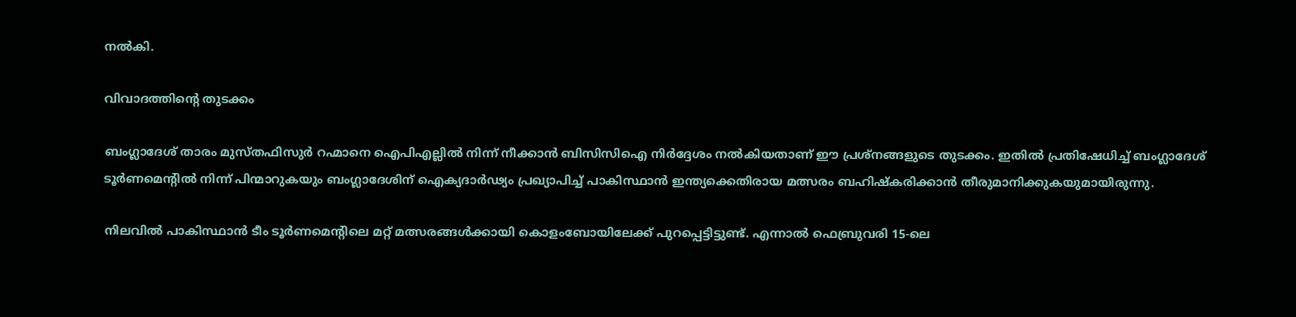നല്‍കി.

വിവാദത്തിന്റെ തുടക്കം

ബംഗ്ലാദേശ് താരം മുസ്തഫിസുര്‍ റഹ്മാനെ ഐപിഎല്ലില്‍ നിന്ന് നീക്കാന്‍ ബിസിസിഐ നിര്‍ദ്ദേശം നല്‍കിയതാണ് ഈ പ്രശ്‌നങ്ങളുടെ തുടക്കം. ഇതില്‍ പ്രതിഷേധിച്ച് ബംഗ്ലാദേശ് ടൂര്‍ണമെന്റില്‍ നിന്ന് പിന്മാറുകയും ബംഗ്ലാദേശിന് ഐക്യദാര്‍ഢ്യം പ്രഖ്യാപിച്ച് പാകിസ്ഥാന്‍ ഇന്ത്യക്കെതിരായ മത്സരം ബഹിഷ്‌കരിക്കാന്‍ തീരുമാനിക്കുകയുമായിരുന്നു.

നിലവില്‍ പാകിസ്ഥാന്‍ ടീം ടൂര്‍ണമെന്റിലെ മറ്റ് മത്സരങ്ങള്‍ക്കായി കൊളംബോയിലേക്ക് പുറപ്പെട്ടിട്ടുണ്ട്. എന്നാല്‍ ഫെബ്രുവരി 15-ലെ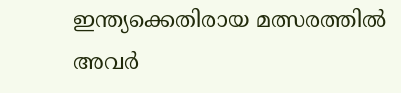ഇന്ത്യക്കെതിരായ മത്സരത്തില്‍ അവര്‍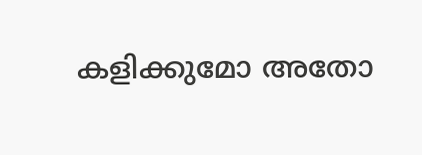കളിക്കുമോ അതോ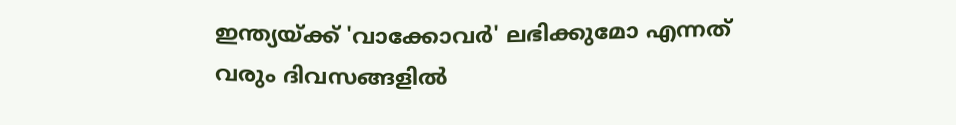ഇന്ത്യയ്ക്ക് 'വാക്കോവര്‍' ലഭിക്കുമോ എന്നത് വരും ദിവസങ്ങളില്‍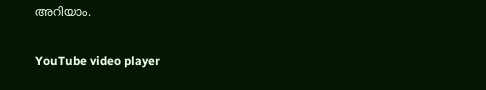അറിയാം.

YouTube video player